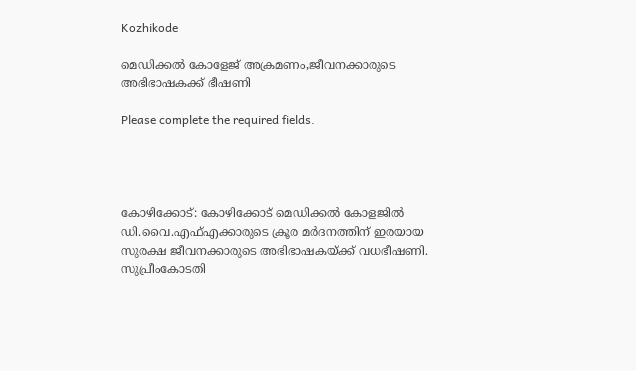Kozhikode

മെഡിക്കല്‍ കോളേജ് അക്രമണം,ജീവനക്കാരുടെ അഭിഭാഷകക്ക് ഭീഷണി

Please complete the required fields.




കോഴിക്കോട്: കോഴിക്കോട് മെഡിക്കൽ കോളജിൽ ഡി.വൈ.എഫ്എക്കാരുടെ ക്രൂര മർദനത്തിന് ഇരയായ സുരക്ഷ ജീവനക്കാരുടെ അഭിഭാഷകയ്ക്ക് വധഭീഷണി. സുപ്രീംകോടതി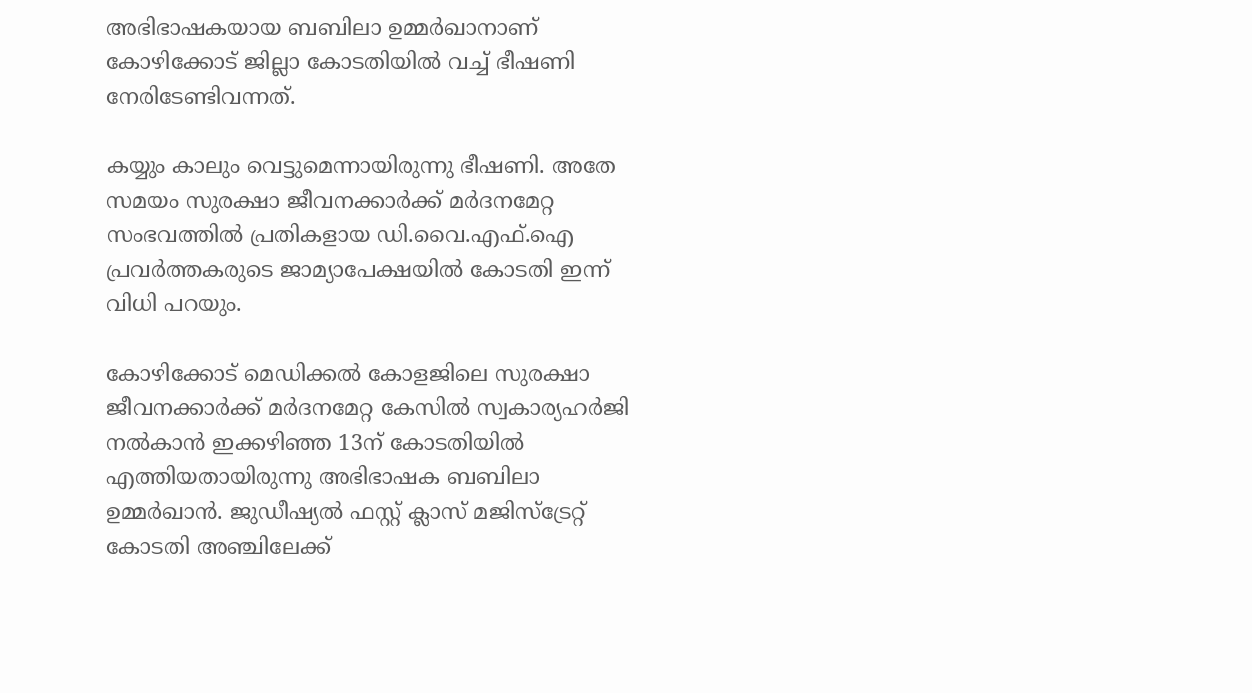അഭിഭാഷകയായ ബബിലാ ഉമ്മർഖാനാണ് കോഴിക്കോട് ജില്ലാ കോടതിയിൽ വച്ച് ഭീഷണി നേരിടേണ്ടിവന്നത്.

കയ്യും കാലും വെട്ടുമെന്നായിരുന്നു ഭീഷണി. അതേ സമയം സുരക്ഷാ ജീവനക്കാര്‍ക്ക് മർദനമേറ്റ സംഭവത്തിൽ പ്രതികളായ ഡി.വൈ.എഫ്.ഐ പ്രവർത്തകരുടെ ജാമ്യാപേക്ഷയിൽ കോടതി ഇന്ന് വിധി പറയും.

കോഴിക്കോട് മെഡിക്കൽ കോളജിലെ സുരക്ഷാ ജീവനക്കാർക്ക് മർദനമേറ്റ കേസിൽ സ്വകാര്യഹർജി നൽകാൻ ഇക്കഴിഞ്ഞ 13ന് കോടതിയിൽ എത്തിയതായിരുന്നു അഭിഭാഷക ബബിലാ ഉമ്മർഖാൻ. ജുഡീഷ്യൽ ഫസ്റ്റ് ക്ലാസ് മജിസ്ട്രേറ്റ് കോടതി അഞ്ചിലേക്ക്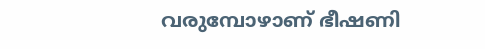വരുമ്പോഴാണ് ഭീഷണി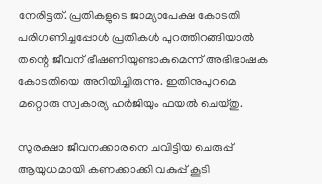നേരിട്ടത്. പ്രതികളുടെ ജാമ്യാപേക്ഷ കോടതി പരിഗണിച്ചപ്പോൾ പ്രതികൾ പുറത്തിറങ്ങിയാൽ തന്റെ ജീവന് ഭീഷണിയുണ്ടാകുമെന്ന് അഭിഭാഷക കോടതിയെ അറിയിച്ചിരുന്നു. ഇതിനുപുറമെ മറ്റൊരു സ്വകാര്യ ഹർജിയും ഫയൽ ചെയ്തു.

സുരക്ഷാ ജീവനക്കാരനെ ചവിട്ടിയ ചെരുപ്പ് ആയുധമായി കണക്കാക്കി വകുപ്പ് കൂടി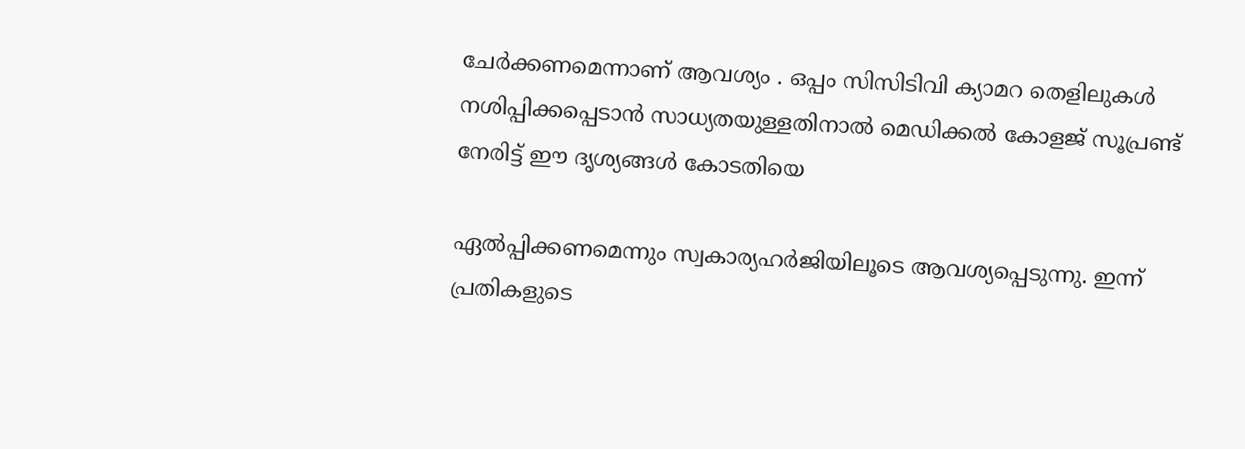ചേർക്കണമെന്നാണ് ആവശ്യം . ഒപ്പം സിസിടിവി ക്യാമറ തെളിലുകൾ നശിപ്പിക്കപ്പെടാൻ സാധ്യതയുള്ളതിനാൽ മെഡിക്കൽ കോളജ് സൂപ്രണ്ട് നേരിട്ട് ഈ ദൃശ്യങ്ങൾ കോടതിയെ

ഏൽപ്പിക്കണമെന്നും സ്വകാര്യഹർജിയിലൂടെ ആവശ്യപ്പെടുന്നു. ഇന്ന് പ്രതികളുടെ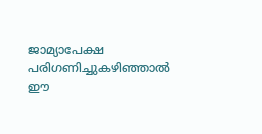ജാമ്യാപേക്ഷ പരിഗണിച്ചുകഴിഞ്ഞാൽ ഈ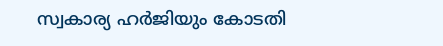സ്വകാര്യ ഹർജിയും കോടതി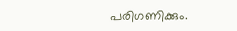പരിഗണിക്കും.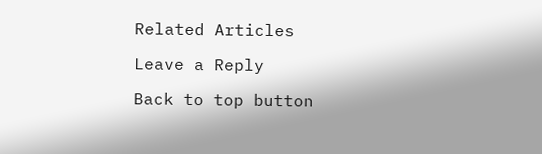Related Articles

Leave a Reply

Back to top button